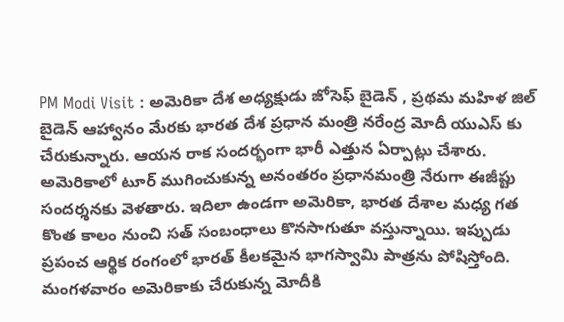PM Modi Visit : అమెరికా దేశ అధ్యక్షుడు జోసెఫ్ బైడెన్ , ప్రథమ మహిళ జిల్ బైడెన్ ఆహ్వానం మేరకు భారత దేశ ప్రధాన మంత్రి నరేంద్ర మోదీ యుఎస్ కు చేరుకున్నారు. ఆయన రాక సందర్భంగా భారీ ఎత్తున ఏర్పాట్లు చేశారు. అమెరికాలో టూర్ ముగించుకున్న అనంతరం ప్రధానమంత్రి నేరుగా ఈజీప్టు సందర్శనకు వెళతారు. ఇదిలా ఉండగా అమెరికా, భారత దేశాల మధ్య గత కొంత కాలం నుంచి సత్ సంబంధాలు కొనసాగుతూ వస్తున్నాయి. ఇప్పుడు ప్రపంచ ఆర్థిక రంగంలో భారత్ కీలకమైన భాగస్వామి పాత్రను పోషిస్తోంది.
మంగళవారం అమెరికాకు చేరుకున్న మోదీకి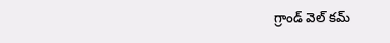గ్రాండ్ వెల్ కమ్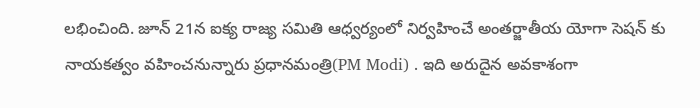లభించింది. జూన్ 21న ఐక్య రాజ్య సమితి ఆధ్వర్యంలో నిర్వహించే అంతర్జాతీయ యోగా సెషన్ కు నాయకత్వం వహించనున్నారు ప్రధానమంత్రి(PM Modi) . ఇది అరుదైన అవకాశంగా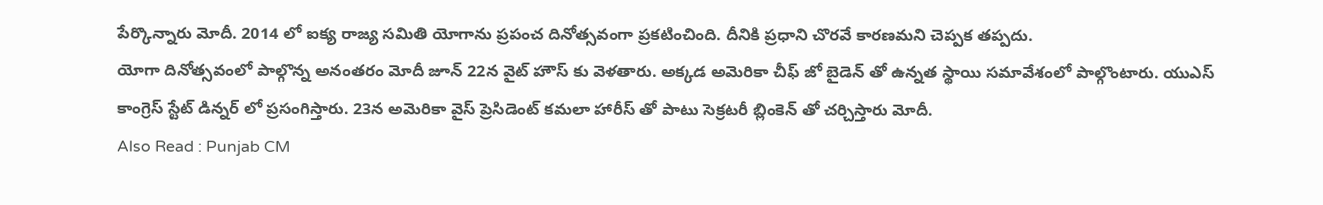పేర్కొన్నారు మోదీ. 2014 లో ఐక్య రాజ్య సమితి యోగాను ప్రపంచ దినోత్సవంగా ప్రకటించింది. దీనికి ప్రధాని చొరవే కారణమని చెప్పక తప్పదు.
యోగా దినోత్సవంలో పాల్గొన్న అనంతరం మోదీ జూన్ 22న వైట్ హౌస్ కు వెళతారు. అక్కడ అమెరికా చీఫ్ జో బైడెన్ తో ఉన్నత స్థాయి సమావేశంలో పాల్గొంటారు. యుఎస్ కాంగ్రెస్ స్టేట్ డిన్నర్ లో ప్రసంగిస్తారు. 23న అమెరికా వైస్ ప్రెసిడెంట్ కమలా హారీస్ తో పాటు సెక్రటరీ బ్లింకెన్ తో చర్చిస్తారు మోదీ.
Also Read : Punjab CM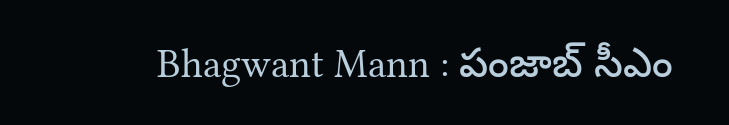Bhagwant Mann : పంజాబ్ సీఎం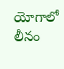యోగాలో లీనం